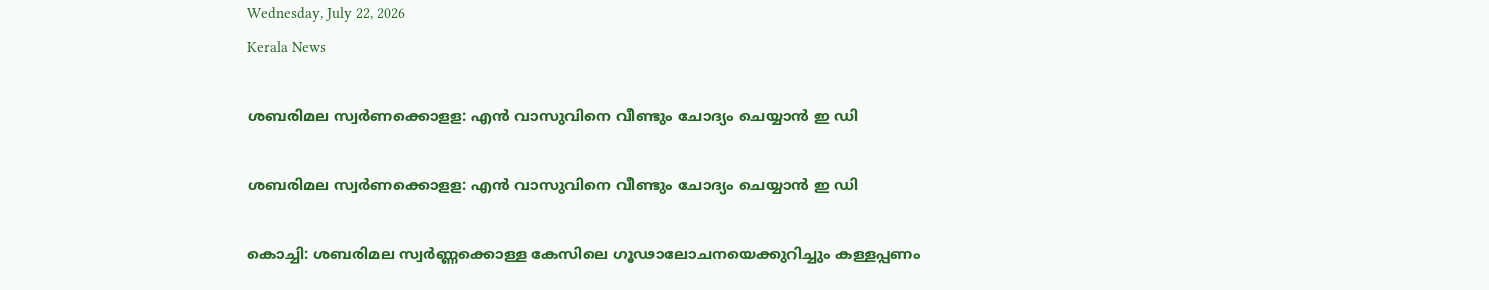Wednesday, July 22, 2026
Kerala News

ശബരിമല സ്വര്‍ണക്കൊളള: എന്‍ വാസുവിനെ വീണ്ടും ചോദ്യം ചെയ്യാന്‍ ഇ ഡി

ശബരിമല സ്വര്‍ണക്കൊളള: എന്‍ വാസുവിനെ വീണ്ടും ചോദ്യം ചെയ്യാന്‍ ഇ ഡി

കൊച്ചി: ശബരിമല സ്വര്‍ണ്ണക്കൊള്ള കേസിലെ ഗൂഢാലോചനയെക്കുറിച്ചും കള്ളപ്പണം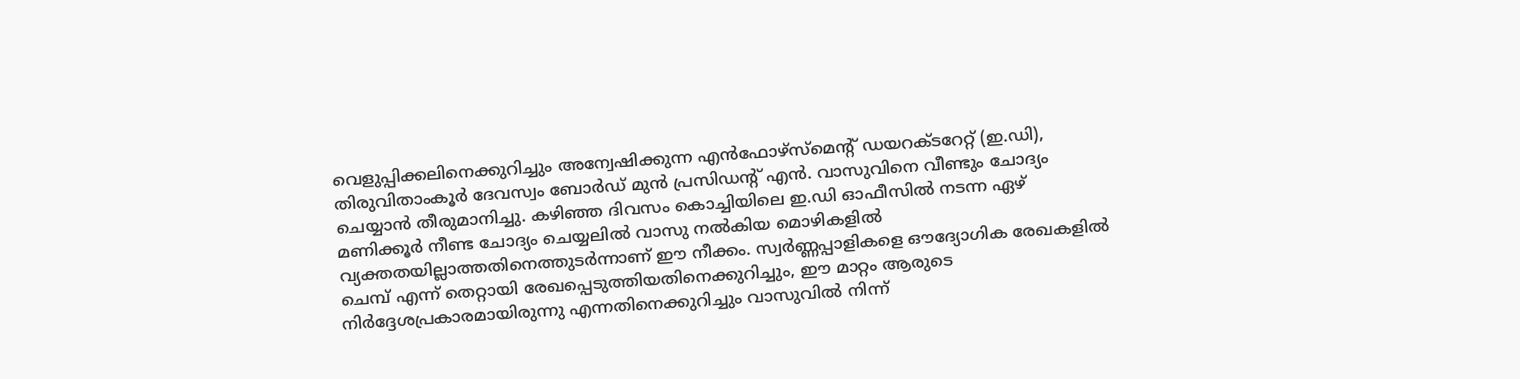വെളുപ്പിക്കലിനെക്കുറിച്ചും അന്വേഷിക്കുന്ന എന്‍ഫോഴ്സ്മെന്റ് ഡയറക്ടറേറ്റ് (ഇ.ഡി), തിരുവിതാംകൂര്‍ ദേവസ്വം ബോര്‍ഡ് മുന്‍ പ്രസിഡന്റ് എന്‍. വാസുവിനെ വീണ്ടും ചോദ്യം ചെയ്യാന്‍ തീരുമാനിച്ചു. കഴിഞ്ഞ ദിവസം കൊച്ചിയിലെ ഇ.ഡി ഓഫീസില്‍ നടന്ന ഏഴ് മണിക്കൂര്‍ നീണ്ട ചോദ്യം ചെയ്യലില്‍ വാസു നല്‍കിയ മൊഴികളില്‍ വ്യക്തതയില്ലാത്തതിനെത്തുടര്‍ന്നാണ് ഈ നീക്കം. സ്വര്‍ണ്ണപ്പാളികളെ ഔദ്യോഗിക രേഖകളില്‍ ചെമ്പ് എന്ന് തെറ്റായി രേഖപ്പെടുത്തിയതിനെക്കുറിച്ചും, ഈ മാറ്റം ആരുടെ നിര്‍ദ്ദേശപ്രകാരമായിരുന്നു എന്നതിനെക്കുറിച്ചും വാസുവില്‍ നിന്ന്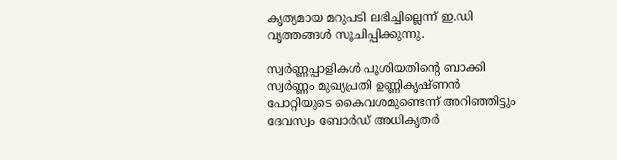കൃത്യമായ മറുപടി ലഭിച്ചില്ലെന്ന് ഇ.ഡി വൃത്തങ്ങള്‍ സൂചിപ്പിക്കുന്നു.

സ്വര്‍ണ്ണപ്പാളികള്‍ പൂശിയതിന്റെ ബാക്കി സ്വര്‍ണ്ണം മുഖ്യപ്രതി ഉണ്ണികൃഷ്ണന്‍ പോറ്റിയുടെ കൈവശമുണ്ടെന്ന് അറിഞ്ഞിട്ടും ദേവസ്വം ബോര്‍ഡ് അധികൃതര്‍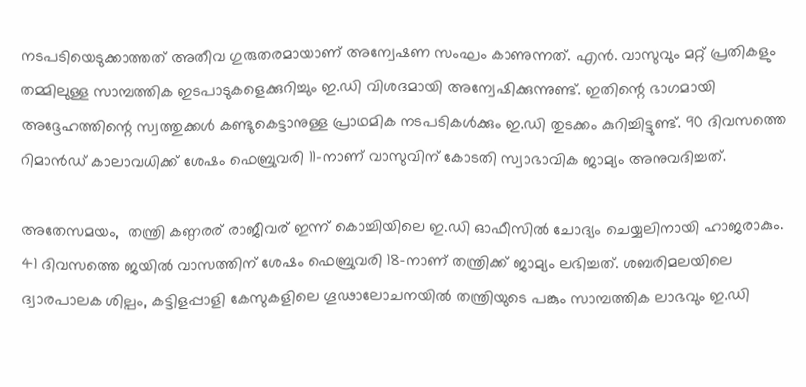നടപടിയെടുക്കാത്തത് അതീവ ഗുരുതരമായാണ് അന്വേഷണ സംഘം കാണുന്നത്. എന്‍. വാസുവും മറ്റ് പ്രതികളും തമ്മിലുള്ള സാമ്പത്തിക ഇടപാടുകളെക്കുറിച്ചും ഇ.ഡി വിശദമായി അന്വേഷിക്കുന്നുണ്ട്. ഇതിന്റെ ഭാഗമായി അദ്ദേഹത്തിന്റെ സ്വത്തുക്കള്‍ കണ്ടുകെട്ടാനുള്ള പ്രാഥമിക നടപടികള്‍ക്കും ഇ.ഡി തുടക്കം കുറിച്ചിട്ടുണ്ട്. 90 ദിവസത്തെ റിമാന്‍ഡ് കാലാവധിക്ക് ശേഷം ഫെബ്രുവരി 11-നാണ് വാസുവിന് കോടതി സ്വാഭാവിക ജാമ്യം അനുവദിച്ചത്.

അതേസമയം,  തന്ത്രി കണ്ഠരര് രാജീവര് ഇന്ന് കൊച്ചിയിലെ ഇ.ഡി ഓഫീസില്‍ ചോദ്യം ചെയ്യലിനായി ഹാജരാകും. 41 ദിവസത്തെ ജയില്‍ വാസത്തിന് ശേഷം ഫെബ്രുവരി 18-നാണ് തന്ത്രിക്ക് ജാമ്യം ലഭിച്ചത്. ശബരിമലയിലെ ദ്വാരപാലക ശില്പം, കട്ടിളപ്പാളി കേസുകളിലെ ഗൂഢാലോചനയില്‍ തന്ത്രിയുടെ പങ്കും സാമ്പത്തിക ലാഭവും ഇ.ഡി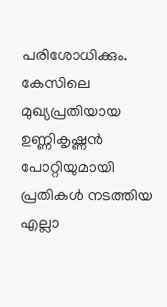പരിശോധിക്കും. കേസിലെ മുഖ്യപ്രതിയായ ഉണ്ണികൃഷ്ണന്‍ പോറ്റിയുമായി പ്രതികള്‍ നടത്തിയ എല്ലാ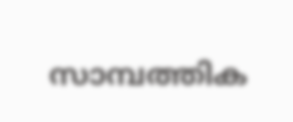സാമ്പത്തിക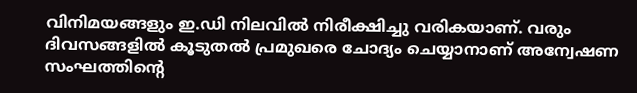വിനിമയങ്ങളും ഇ.ഡി നിലവില്‍ നിരീക്ഷിച്ചു വരികയാണ്. വരും ദിവസങ്ങളില്‍ കൂടുതല്‍ പ്രമുഖരെ ചോദ്യം ചെയ്യാനാണ് അന്വേഷണ സംഘത്തിന്റെ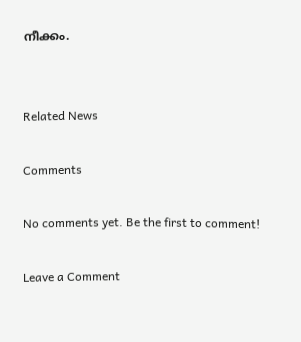നീക്കം.


Related News

Comments

No comments yet. Be the first to comment!

Leave a Comment